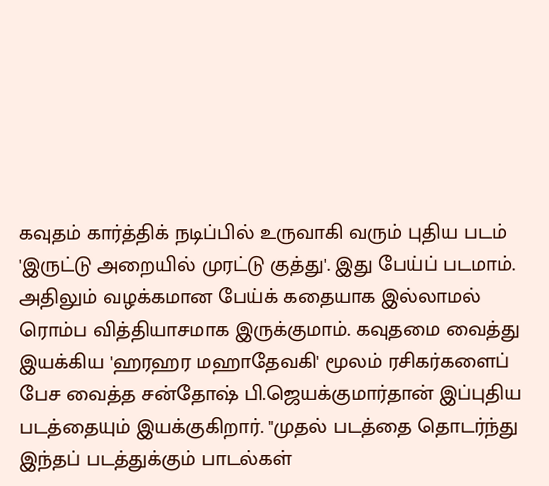கவுதம் கார்த்திக் நடிப்பில் உருவாகி வரும் புதிய படம் 'இருட்டு அறையில் முரட்டு குத்து'. இது பேய்ப் படமாம். அதிலும் வழக்கமான பேய்க் கதையாக இல்லாமல் ரொம்ப வித்தியாசமாக இருக்குமாம். கவுதமை வைத்து இயக்கிய 'ஹரஹர மஹாதேவகி' மூலம் ரசிகர்களைப் பேச வைத்த சன்தோஷ் பி.ஜெயக்குமார்தான் இப்புதிய படத்தையும் இயக்குகிறார். "முதல் படத்தை தொடர்ந்து இந்தப் படத்துக்கும் பாடல்கள்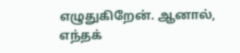எழுதுகிறேன். ஆனால், எந்தக்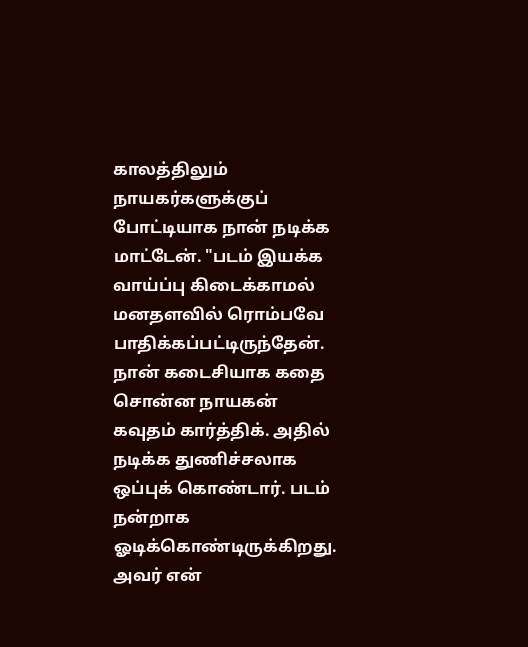காலத்திலும் நாயகர்களுக்குப் போட்டியாக நான் நடிக்க மாட்டேன். "படம் இயக்க வாய்ப்பு கிடைக்காமல் மனதளவில் ரொம்பவே பாதிக்கப்பட்டிருந்தேன். நான் கடைசியாக கதை சொன்ன நாயகன் கவுதம் கார்த்திக். அதில் நடிக்க துணிச்சலாக ஒப்புக் கொண்டார். படம் நன்றாக ஓடிக்கொண்டிருக்கிறது. அவர் என்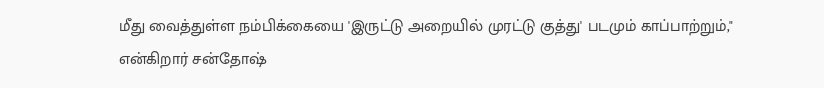மீது வைத்துள்ள நம்பிக்கையை 'இருட்டு அறையில் முரட்டு குத்து' படமும் காப்பாற்றும்," என்கிறார் சன்தோஷ்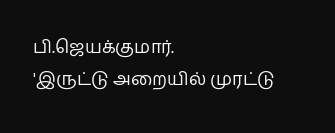பி.ஜெயக்குமார்.
'இருட்டு அறையில் முரட்டு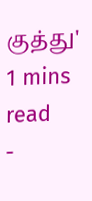குத்து'
1 mins read
-